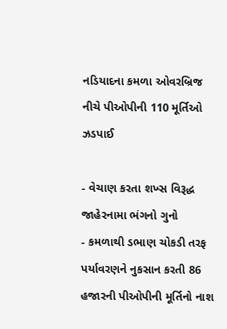નડિયાદના કમળા ઓવરબ્રિજ નીચે પીઓપીની 110 મૂર્તિઓ ઝડપાઈ

- વેચાણ કરતા શખ્સ વિરૂદ્ધ જાહેરનામા ભંગનો ગુનો
- કમળાથી ડભાણ ચોકડી તરફ પર્યાવરણને નુકસાન કરતી 86 હજારની પીઓપીની મૂર્તિનો નાશ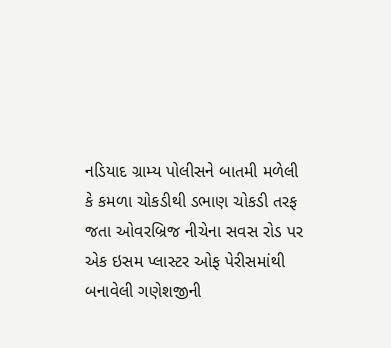નડિયાદ ગ્રામ્ય પોલીસને બાતમી મળેલી કે કમળા ચોકડીથી ડભાણ ચોકડી તરફ જતા ઓવરબ્રિજ નીચેના સવસ રોડ પર એક ઇસમ પ્લાસ્ટર ઓફ પેરીસમાંથી બનાવેલી ગણેશજીની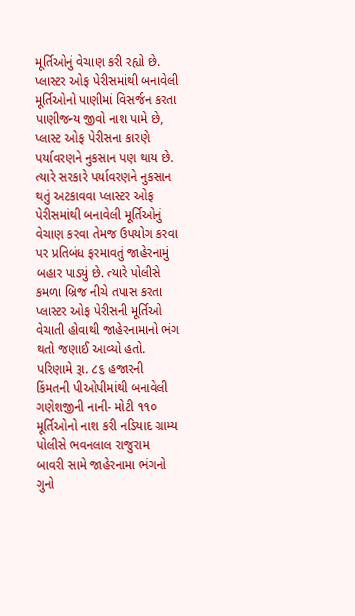મૂર્તિઓનું વેચાણ કરી રહ્યો છે. પ્લાસ્ટર ઓફ પેરીસમાંથી બનાવેલી મૂર્તિઓનો પાણીમાં વિસર્જન કરતા પાણીજન્ય જીવો નાશ પામે છે, પ્લાસ્ટ ઓફ પેરીસના કારણે પર્યાવરણને નુકસાન પણ થાય છે. ત્યારે સરકારે પર્યાવરણને નુકસાન થતું અટકાવવા પ્લાસ્ટર ઓફ પેરીસમાંથી બનાવેલી મૂર્તિઓનું વેચાણ કરવા તેમજ ઉપયોગ કરવા પર પ્રતિબંધ ફરમાવતું જાહેરનામું બહાર પાડયું છે. ત્યારે પોલીસે કમળા બ્રિજ નીચે તપાસ કરતા પ્લાસ્ટર ઓફ પેરીસની મૂર્તિઓ વેચાતી હોવાથી જાહેરનામાનો ભંગ થતો જણાઈ આવ્યો હતો. પરિણામે રૂા. ૮૬ હજારની કિંમતની પીઓપીમાંથી બનાવેલી ગણેશજીની નાની- મોટી ૧૧૦ મૂર્તિઓનો નાશ કરી નડિયાદ ગ્રામ્ય પોલીસે ભવનલાલ રાજુરામ બાવરી સામે જાહેરનામા ભંગનો ગુનો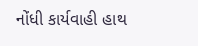નોંધી કાર્યવાહી હાથ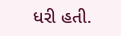ધરી હતી.